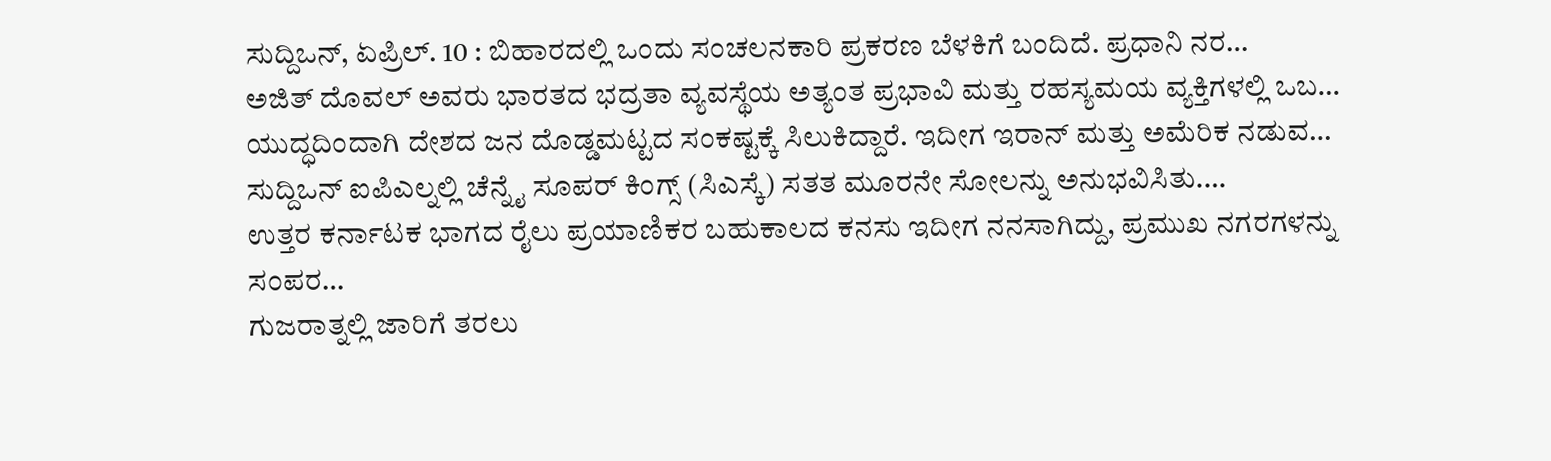ಸುದ್ದಿಒನ್, ಏಪ್ರಿಲ್. 10 : ಬಿಹಾರದಲ್ಲಿ ಒಂದು ಸಂಚಲನಕಾರಿ ಪ್ರಕರಣ ಬೆಳಕಿಗೆ ಬಂದಿದೆ. ಪ್ರಧಾನಿ ನರ…
ಅಜಿತ್ ದೊವಲ್ ಅವರು ಭಾರತದ ಭದ್ರತಾ ವ್ಯವಸ್ಥೆಯ ಅತ್ಯಂತ ಪ್ರಭಾವಿ ಮತ್ತು ರಹಸ್ಯಮಯ ವ್ಯಕ್ತಿಗಳಲ್ಲಿ ಒಬ…
ಯುದ್ಧದಿಂದಾಗಿ ದೇಶದ ಜನ ದೊಡ್ಡಮಟ್ಟದ ಸಂಕಷ್ಟಕ್ಕೆ ಸಿಲುಕಿದ್ದಾರೆ. ಇದೀಗ ಇರಾನ್ ಮತ್ತು ಅಮೆರಿಕ ನಡುವ…
ಸುದ್ದಿಒನ್ ಐಪಿಎಲ್ನಲ್ಲಿ ಚೆನ್ನೈ ಸೂಪರ್ ಕಿಂಗ್ಸ್ (ಸಿಎಸ್ಕೆ) ಸತತ ಮೂರನೇ ಸೋಲನ್ನು ಅನುಭವಿಸಿತು.…
ಉತ್ತರ ಕರ್ನಾಟಕ ಭಾಗದ ರೈಲು ಪ್ರಯಾಣಿಕರ ಬಹುಕಾಲದ ಕನಸು ಇದೀಗ ನನಸಾಗಿದ್ದು, ಪ್ರಮುಖ ನಗರಗಳನ್ನು ಸಂಪರ…
ಗುಜರಾತ್ನಲ್ಲಿ ಜಾರಿಗೆ ತರಲು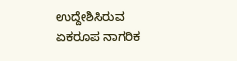ಉದ್ದೇಶಿಸಿರುವ ಏಕರೂಪ ನಾಗರಿಕ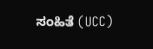ಸಂಹಿತೆ (UCC)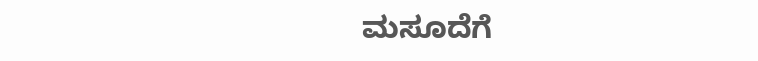ಮಸೂದೆಗೆ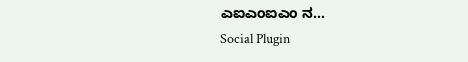ಎಐಎಂಐಎಂ ನ…
Social Plugin